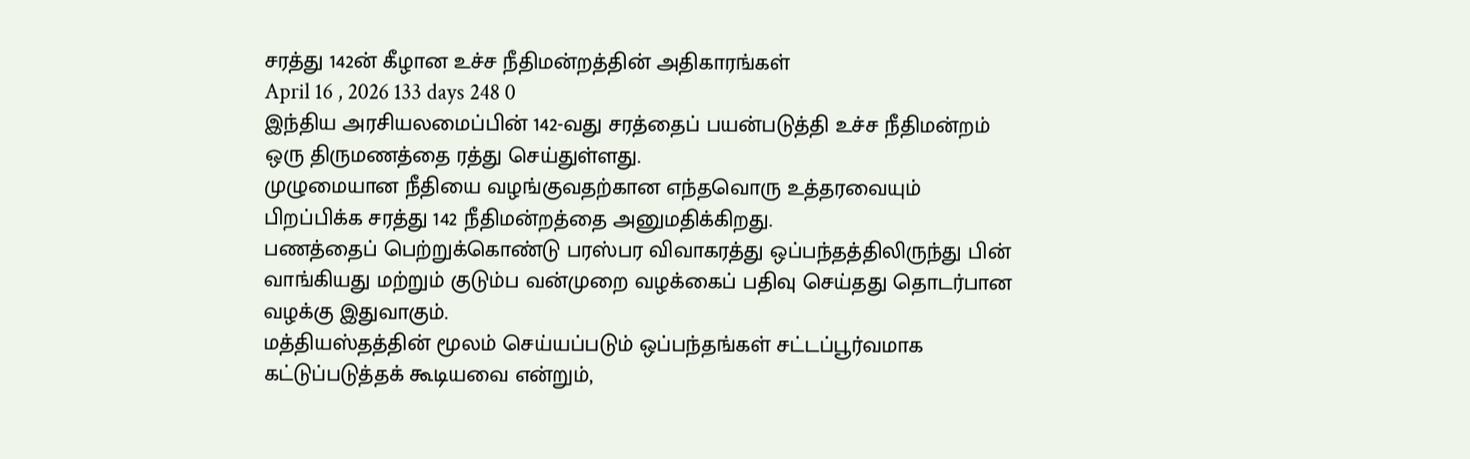சரத்து 142ன் கீழான உச்ச நீதிமன்றத்தின் அதிகாரங்கள்
April 16 , 2026 133 days 248 0
இந்திய அரசியலமைப்பின் 142-வது சரத்தைப் பயன்படுத்தி உச்ச நீதிமன்றம் ஒரு திருமணத்தை ரத்து செய்துள்ளது.
முழுமையான நீதியை வழங்குவதற்கான எந்தவொரு உத்தரவையும் பிறப்பிக்க சரத்து 142 நீதிமன்றத்தை அனுமதிக்கிறது.
பணத்தைப் பெற்றுக்கொண்டு பரஸ்பர விவாகரத்து ஒப்பந்தத்திலிருந்து பின் வாங்கியது மற்றும் குடும்ப வன்முறை வழக்கைப் பதிவு செய்தது தொடர்பான வழக்கு இதுவாகும்.
மத்தியஸ்தத்தின் மூலம் செய்யப்படும் ஒப்பந்தங்கள் சட்டப்பூர்வமாக கட்டுப்படுத்தக் கூடியவை என்றும்,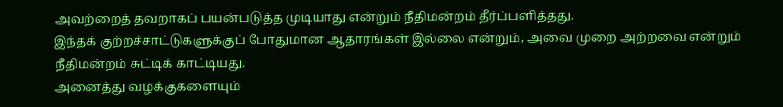அவற்றைத் தவறாகப் பயன்படுத்த முடியாது என்றும் நீதிமன்றம் தீர்ப்பளித்தது.
இந்தக் குற்றச்சாட்டுகளுக்குப் போதுமான ஆதாரங்கள் இல்லை என்றும், அவை முறை அற்றவை என்றும் நீதிமன்றம் சுட்டிக் காட்டியது.
அனைத்து வழக்குகளையும்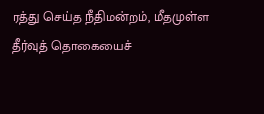ரத்து செய்த நீதிமன்றம், மீதமுள்ள தீர்வுத் தொகையைச்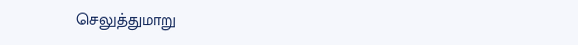செலுத்துமாறு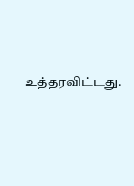உத்தரவிட்டது.